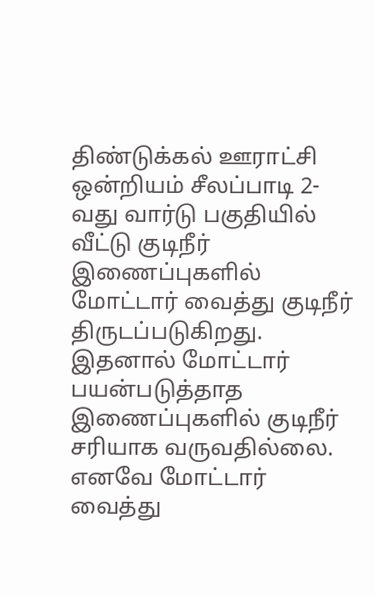திண்டுக்கல் ஊராட்சி ஒன்றியம் சீலப்பாடி 2-வது வார்டு பகுதியில் வீட்டு குடிநீர் இணைப்புகளில் மோட்டார் வைத்து குடிநீர் திருடப்படுகிறது. இதனால் மோட்டார் பயன்படுத்தாத இணைப்புகளில் குடிநீர் சரியாக வருவதில்லை. எனவே மோட்டார் வைத்து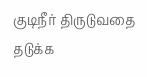குடிநீர் திருடுவதை தடுக்க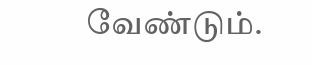வேண்டும்.